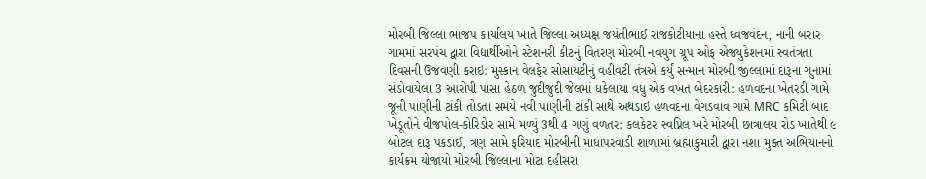મોરબી જિલ્લા ભાજપ કાર્યાલય ખાતે જિલ્લા અધ્યક્ષ જયંતીભાઈ રાજકોટીયાના હસ્તે ધ્વજવંદન, નાની બરાર ગામમાં સરપંચ દ્વારા વિદ્યાર્થીઓને સ્ટેશનરી કીટનું વિતરણ મોરબી નવયુગ ગ્રૂપ ઓફ એજ્યુકેશનમાં સ્વતંત્રતા દિવસની ઉજવણી કરાઇ: મુસ્કાન વેલફેર સોસાયટીનું વહીવટી તંત્રએ કર્યું સન્માન મોરબી જીલ્લામાં દારૂના ગુનામાં સંડોવાયેલા 3 આરોપી પાસા હેઠળ જુદીજુદી જેલમાં ધકેલાયા વધુ એક વખત બેદરકારી: હળવદના ખેતરડી ગામે જૂની પાણીની ટાંકી તોડતા સમયે નવી પાણીની ટાંકી સાથે અથડાઇ હળવદના વેગડવાવ ગામે MRC કમિટી બાદ ખેડૂતોને વીજપોલ-કોરિડોર સામે મળ્યું 3થી 4 ગણું વળતર: કલકેટર સ્વપ્નિલ ખરે મોરબી છાત્રાલય રોડ ખાતેથી ૯ બોટલ દારૂ પકડાઈ, ત્રણ સામે ફરિયાદ મોરબીની માધાપરવાડી શાળામાં બ્રહ્માકુમારી દ્વારા નશા મુક્ત અભિયાનનો કાર્યક્રમ યોજાયો મોરબી જિલ્લાના મોટા દહીસરા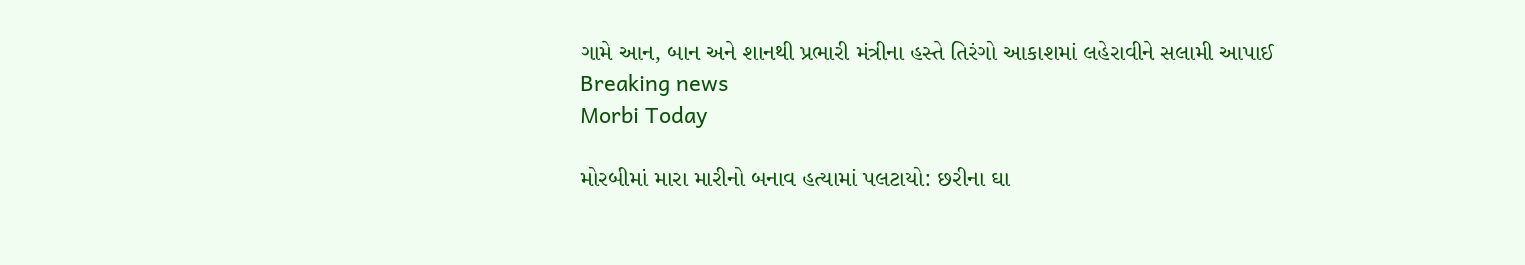ગામે આન, બાન અને શાનથી પ્રભારી મંત્રીના હસ્તે તિરંગો આકાશમાં લહેરાવીને સલામી આપાઈ
Breaking news
Morbi Today

મોરબીમાં મારા મારીનો બનાવ હત્યામાં પલટાયો: છરીના ઘા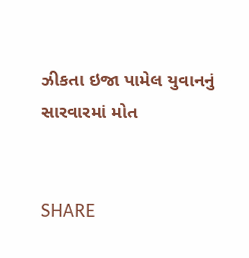ઝીકતા ઇજા પામેલ યુવાનનું સારવારમાં મોત


SHARE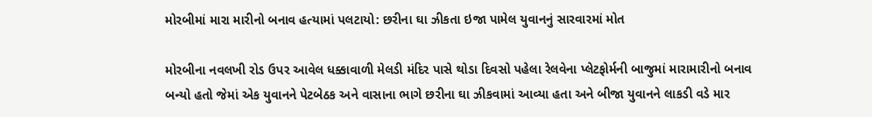મોરબીમાં મારા મારીનો બનાવ હત્યામાં પલટાયો: છરીના ઘા ઝીકતા ઇજા પામેલ યુવાનનું સારવારમાં મોત

મોરબીના નવલખી રોડ ઉપર આવેલ ધક્કાવાળી મેલડી મંદિર પાસે થોડા દિવસો પહેલા રેલવેના પ્લેટફોર્મની બાજુમાં મારામારીનો બનાવ બન્યો હતો જેમાં એક યુવાનને પેટબેઠક અને વાસાના ભાગે છરીના ઘા ઝીકવામાં આવ્યા હતા અને બીજા યુવાનને લાકડી વડે માર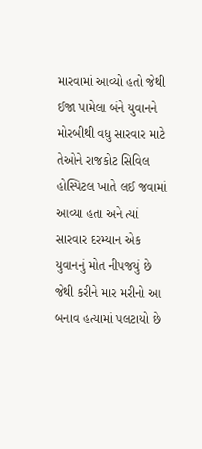મારવામાં આવ્યો હતો જેથી ઈજા પામેલા બંને યુવાનને મોરબીથી વધુ સારવાર માટે તેઓને રાજકોટ સિવિલ હોસ્પિટલ ખાતે લઈ જવામાં આવ્યા હતા અને ત્યાં સારવાર દરમ્યાન એક યુવાનનું મોત નીપજયું છે જેથી કરીને માર મરીનો આ બનાવ હત્યામાં પલટાયો છે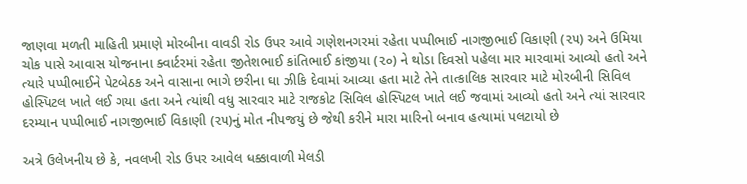જાણવા મળતી માહિતી પ્રમાણે મોરબીના વાવડી રોડ ઉપર આવે ગણેશનગરમાં રહેતા પપ્પીભાઈ નાગજીભાઈ વિકાણી (૨૫) અને ઉમિયા ચોક પાસે આવાસ યોજનાના ક્વાર્ટરમાં રહેતા જીતેશભાઈ કાંતિભાઈ કાંજીયા (૨૦) ને થોડા દિવસો પહેલા માર મારવામાં આવ્યો હતો અને ત્યારે પપ્પીભાઈને પેટબેઠક અને વાસાના ભાગે છરીના ઘા ઝીકિ દેવામાં આવ્યા હતા માટે તેને તાત્કાલિક સારવાર માટે મોરબીની સિવિલ હોસ્પિટલ ખાતે લઈ ગયા હતા અને ત્યાંથી વધુ સારવાર માટે રાજકોટ સિવિલ હોસ્પિટલ ખાતે લઈ જવામાં આવ્યો હતો અને ત્યાં સારવાર દરમ્યાન પપ્પીભાઈ નાગજીભાઈ વિકાણી (૨૫)નું મોત નીપજયું છે જેથી કરીને મારા મારિનો બનાવ હત્યામાં પલટાયો છે

અત્રે ઉલેખનીય છે કે, નવલખી રોડ ઉપર આવેલ ધક્કાવાળી મેલડી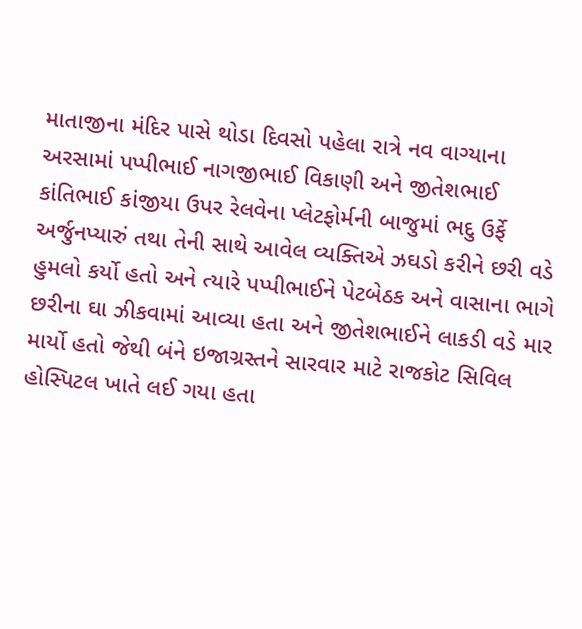માતાજીના મંદિર પાસે થોડા દિવસો પહેલા રાત્રે નવ વાગ્યાના અરસામાં પપ્પીભાઈ નાગજીભાઈ વિકાણી અને જીતેશભાઈ કાંતિભાઈ કાંજીયા ઉપર રેલવેના પ્લેટફોર્મની બાજુમાં ભદુ ઉર્ફે અર્જુનપ્યારું તથા તેની સાથે આવેલ વ્યક્તિએ ઝઘડો કરીને છરી વડે હુમલો કર્યો હતો અને ત્યારે પપ્પીભાઈને પેટબેઠક અને વાસાના ભાગે છરીના ઘા ઝીકવામાં આવ્યા હતા અને જીતેશભાઈને લાકડી વડે માર માર્યો હતો જેથી બંને ઇજાગ્રસ્તને સારવાર માટે રાજકોટ સિવિલ હોસ્પિટલ ખાતે લઈ ગયા હતા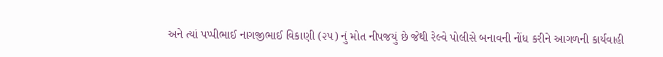અને ત્યાં પપ્પીભાઈ નાગજીભાઈ વિકાણી (૨૫) નું મોત નીપજયું છે જેથી રેલ્વે પોલીસે બનાવની નોંધ કરીને આગળની કાર્યવાહી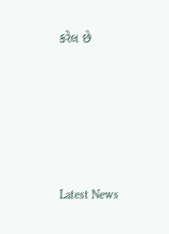કરેલ છે






Latest News